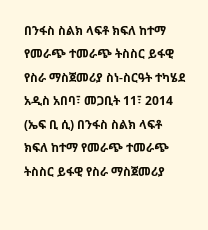በንፋስ ስልክ ላፍቶ ክፍለ ከተማ የመራጭ ተመራጭ ትስስር ይፋዊ የስራ ማስጀመሪያ ስነ-ስርዓት ተካሄደ
አዲስ አበባ፣ መጋቢት 11፣ 2014 (ኤፍ ቢ ሲ) በንፋስ ስልክ ላፍቶ ክፍለ ከተማ የመራጭ ተመራጭ ትስስር ይፋዊ የስራ ማስጀመሪያ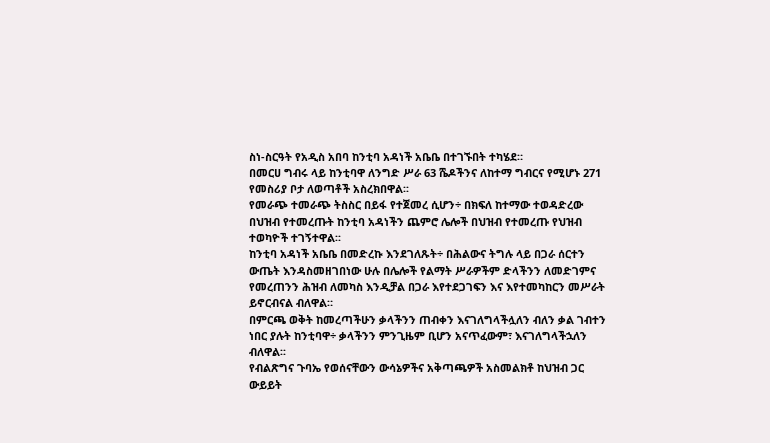ስነ-ስርዓት የአዲስ አበባ ከንቲባ አዳነች አቤቤ በተገኙበት ተካሄደ።
በመርሀ ግብሩ ላይ ከንቲባዋ ለንግድ ሥራ 63 ሼዶችንና ለከተማ ግብርና የሚሆኑ 271 የመስሪያ ቦታ ለወጣቶች አስረክበዋል፡፡
የመራጭ ተመራጭ ትስስር በይፋ የተጀመረ ሲሆን÷ በክፍለ ከተማው ተወዳድረው በህዝብ የተመረጡት ከንቲባ አዳነችን ጨምሮ ሌሎች በህዝብ የተመረጡ የህዝብ ተወካዮች ተገኝተዋል፡፡
ከንቲባ አዳነች አቤቤ በመድረኩ እንደገለጹት÷ በሕልውና ትግሉ ላይ በጋራ ሰርተን ውጤት እንዳስመዘገበነው ሁሉ በሌሎች የልማት ሥራዎችም ድላችንን ለመድገምና የመረጠንን ሕዝብ ለመካስ እንዲቻል በጋራ እየተደጋገፍን እና እየተመካከርን መሥራት ይኖርብናል ብለዋል።
በምርጫ ወቅት ከመረጣችሁን ቃላችንን ጠብቀን እናገለግላችሏለን ብለን ቃል ገብተን ነበር ያሉት ከንቲባዋ÷ ቃላችንን ምንጊዜም ቢሆን አናጥፈውም፣ እናገለግላችኋለን ብለዋል፡፡
የብልጽግና ጉባኤ የወሰናቸውን ውሳኔዎችና አቅጣጫዎች አስመልክቶ ከህዝብ ጋር ውይይት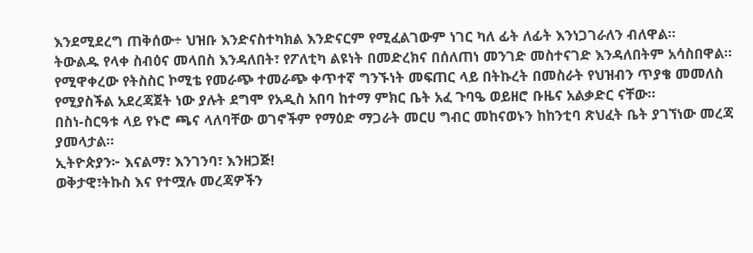እንደሚደረግ ጠቅሰው÷ ህዝቡ እንድናስተካክል እንድናርም የሚፈልገውም ነገር ካለ ፊት ለፊት እንነጋገራለን ብለዋል፡፡
ትውልዱ የላቀ ስብዕና መላበስ እንዳለበት፣ የፖለቲካ ልዩነት በመድረክና በሰለጠነ መንገድ መስተናገድ እንዳለበትም አሳስበዋል፡፡
የሚዋቀረው የትስስር ኮሚቴ የመራጭ ተመራጭ ቀጥተኛ ግንኙነት መፍጠር ላይ በትኩረት በመስራት የህዝብን ጥያቄ መመለስ የሚያስችል አደረጃጀት ነው ያሉት ደግሞ የአዲስ አበባ ከተማ ምክር ቤት አፈ ጉባዔ ወይዘሮ ቡዜና አልቃድር ናቸው፡፡
በስነ-ስርዓቱ ላይ የኑሮ ጫና ላለባቸው ወገኖችም የማዕድ ማጋራት መርሀ ግብር መከናወኑን ከከንቲባ ጽህፈት ቤት ያገኘነው መረጃ ያመላታል፡፡
ኢትዮጵያን፦ እናልማ፣ እንገንባ፣ እንዘጋጅ!
ወቅታዊ፣ትኩስ እና የተሟሉ መረጃዎችን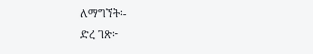ለማግኘት፡-
ድረ ገጽ፦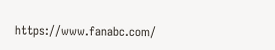https://www.fanabc.com/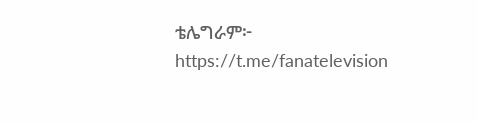ቴሌግራም፦ https://t.me/fanatelevision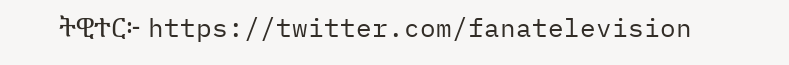ትዊተር፦ https://twitter.com/fanatelevision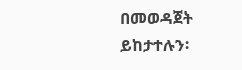በመወዳጀት ይከታተሉን፡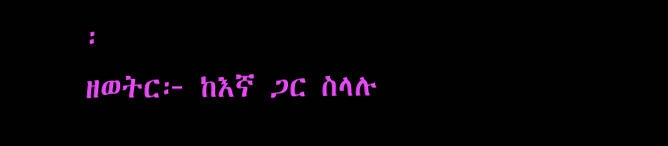፡
ዘወትር፦ ከእኛ ጋር ስላሉ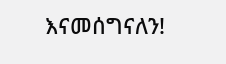እናመሰግናለን!